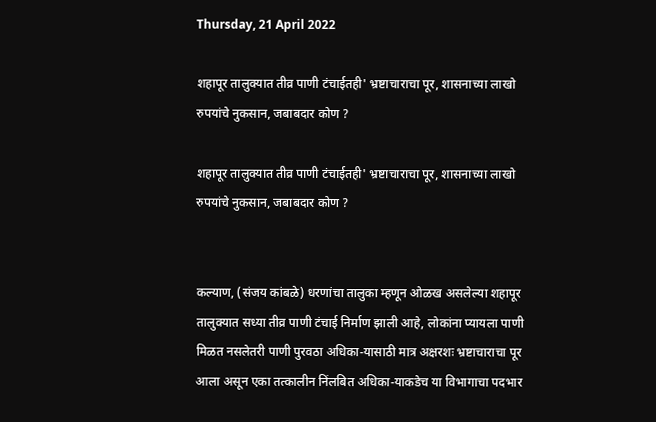Thursday, 21 April 2022

शहापूर तालुक्यात तीव्र पाणी टंचाईतही' भ्रष्टाचाराचा पूर, शासनाच्या लाखो रुपयांचे नुकसान, जबाबदार कोण ?

शहापूर तालुक्यात तीव्र पाणी टंचाईतही' भ्रष्टाचाराचा पूर, शासनाच्या लाखो रुपयांचे नुकसान, जबाबदार कोण ?


कल्याण, (संजय कांबळे) धरणांचा तालुका म्हणून ओळख असलेल्या शहापूर तालुक्यात सध्या तीव्र पाणी टंचाई निर्माण झाली आहे, लोकांना प्यायला पाणी मिळत नसलेतरी पाणी पुरवठा अधिका-यासाठी मात्र अक्षरशः भ्रष्टाचाराचा पूर आला असून एका तत्कालीन निंलबित अधिका-याकडेच या विभागाचा पदभार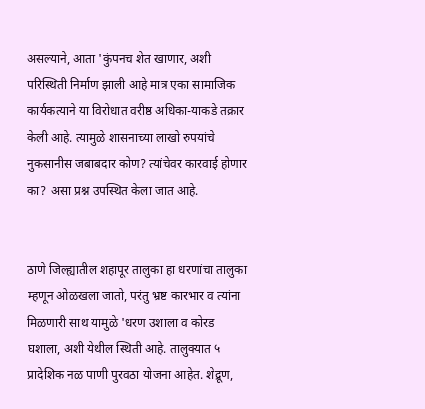असल्याने, आता 'कुंपनच शेत खाणार, अशी परिस्थिती निर्माण झाली आहे मात्र एका सामाजिक कार्यकत्याने या विरोधात वरीष्ठ अधिका-याकडे तक्रार केली आहे. त्यामुळे शासनाच्या लाखो रुपयांचे नुकसानीस जबाबदार कोण? त्यांचेवर कारवाई होणार का? असा प्रश्न उपस्थित केला जात आहे.


ठाणे जिल्ह्यातील शहापूर तालुका हा धरणांचा तालुका म्हणून ओळखला जातो, परंतु भ्रष्ट कारभार व त्यांना मिळणारी साथ यामुळे 'धरण उशाला व कोरड घशाला, अशी येथील स्थिती आहे. तालुक्यात ५ प्रादेशिक नळ पाणी पुरवठा योजना आहेत. शेद्रूण,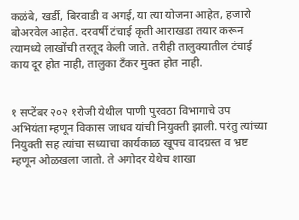कळंबे, खर्डी, बिरवाडी व अगई, या त्या योजना आहेत, हजारो बोअरवेल आहेत. दरवर्षी टंचाई कृती आराखडा तयार करून त्यामध्ये लाखोंची तरतूद केली जाते. तरीही तालुक्यातील टंचाई काय दूर होत नाही, तालुका टँकर मुक्त होत नाही.


१ सप्टेंबर २०२ १रोजी येथील पाणी पुरवठा विभागाचे उप अभियंता म्हणून विकास जाधव यांची नियुक्ती झाली. परंतु त्यांच्या नियुक्ती सह त्यांचा सध्याचा कार्यकाळ खूपच वादग्रस्त व भ्रष्ट म्हणून ओळखला जातो. ते अगोदर येथेच शाखा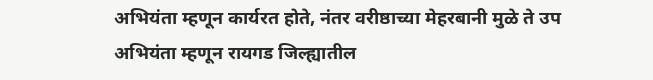अभियंता म्हणून कार्यरत होते, नंतर वरीष्ठाच्या मेहरबानी मुळे ते उप अभियंता म्हणून रायगड जिल्ह्यातील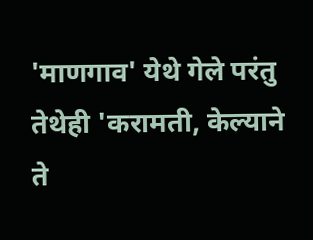'माणगाव' येथे गेले परंतु तेथेही 'करामती, केल्याने ते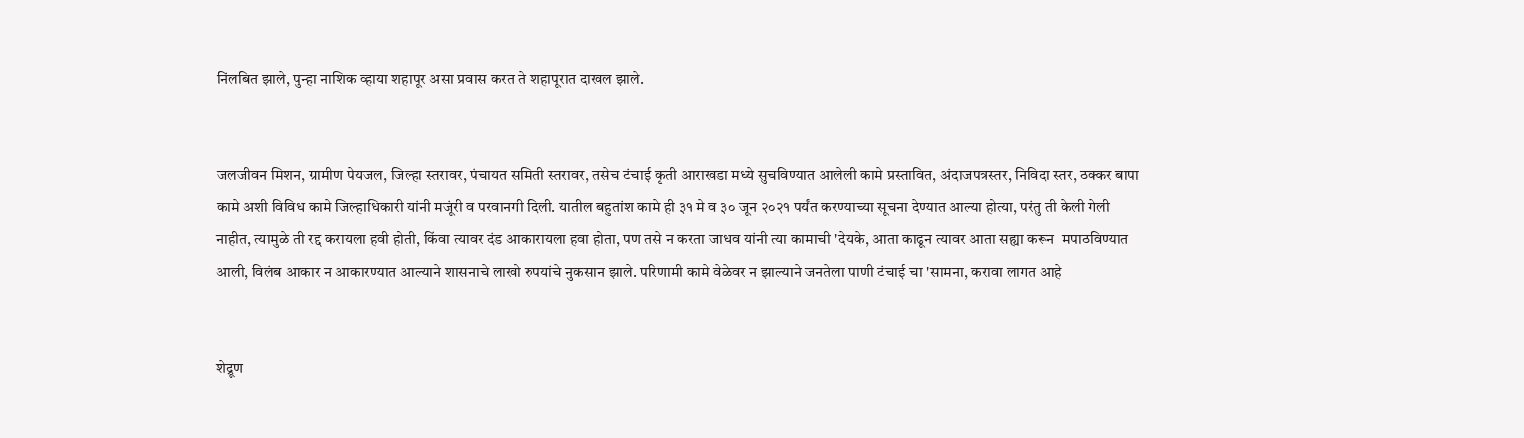निंलबित झाले, पुन्हा नाशिक व्हाया शहापूर असा प्रवास करत ते शहापूरात दाखल झाले.


जलजीवन मिशन, ग्रामीण पेयजल, जिल्हा स्तरावर, पंचायत समिती स्तरावर, तसेच टंचाई कृती आराखडा मध्ये सुचविण्यात आलेली कामे प्रस्तावित, अंदाजपत्रस्तर, निविदा स्तर, ठक्कर बापा कामे अशी विविध कामे जिल्हाधिकारी यांनी मजूंरी व परवानगी दिली. यातील बहुतांश कामे ही ३१ मे व ३० जून २०२१ पर्यंत करण्याच्या सूचना देण्यात आल्या होत्या, परंतु ती केली गेली नाहीत, त्यामुळे ती रद्द करायला हवी होती, किंवा त्यावर दंड आकारायला हवा होता, पण तसे न करता जाधव यांनी त्या कामाची 'देयके, आता काढून त्यावर आता सह्या करून  मपाठविण्यात आली, विलंब आकार न आकारण्यात आल्याने शासनाचे लाखो रुपयांचे नुकसान झाले. परिणामी कामे वेळेवर न झाल्याने जनतेला पाणी टंचाई चा 'सामना, करावा लागत आहे


शेद्रूण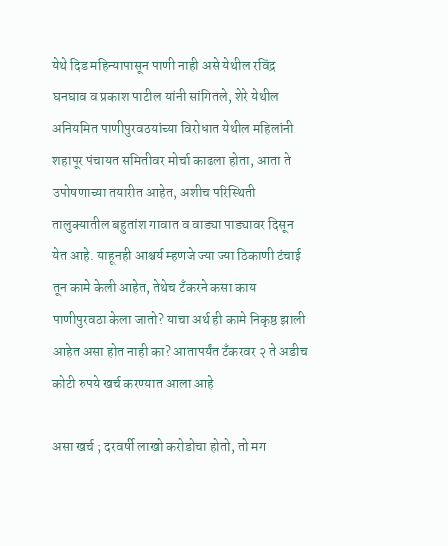येथे दिड महिन्यापासून पाणी नाही असे येथील रविंद्र घनघाव व प्रकाश पाटील यांनी सांगितले, शेरे येथील अनियमित पाणीपुरवठयांच्या विरोधात येथील महिलांनी शहापूर पंचायत समितीवर मोर्चा काढला होता, आता ते उपोषणाच्या तयारीत आहेत, अशीच परिस्थिती तालुक्यातील बहुतांश गावात व वाड्या पाड्यावर दिसून येत आहे. याहूनही आश्चर्य म्हणजे ज्या ज्या ठिकाणी टंचाई तून कामे केली आहेत, तेथेच टँकरने कसा काय पाणीपुरवठा केला जातो? याचा अर्थ ही कामे निकृष्ठ झाली आहेत असा होत नाही का? आतापर्यंत टँकरवर २ ते अडीच कोटी रुपये खर्च करण्यात आला आहे

असा खर्च ; दरवर्षी लाखो करोडोचा होतो, तो मग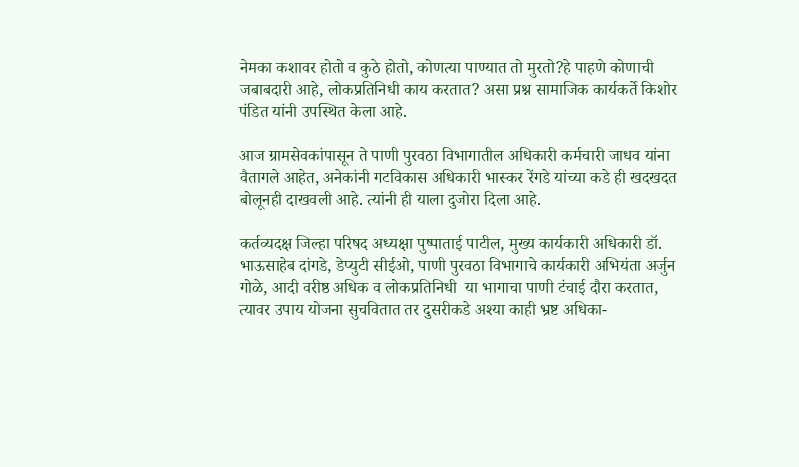नेमका कशावर होतो व कुठे होतो, कोणत्या पाण्यात तो मुरतो?हे पाहणे कोणाची जबाबदारी आहे, लोकप्रतिनिधी काय करतात? असा प्रश्न सामाजिक कार्यकर्ते किशोर पंडित यांनी उपस्थित केला आहे.

आज ग्रामसेवकांपासून ते पाणी पुरवठा विभागातील अधिकारी कर्मचारी जाधव यांना वैतागले आहेत, अनेकांनी गटविकास अधिकारी भास्कर रेंगडे यांच्या कडे ही खदखदत बोलूनही दाखवली आहे. त्यांनी ही याला दुजोरा दिला आहे.

कर्तव्यदक्ष जिल्हा परिषद अध्यक्षा पुष्पाताई पाटील, मुख्य कार्यकारी अधिकारी डॉ. भाऊसाहेब दांगडे, डेप्युटी सीईओ, पाणी पुरवठा विभागाचे कार्यकारी अभियंता अर्जुन गोळे, आदी वरीष्ठ अधिक व लोकप्रतिनिधी  या भागाचा पाणी टंचाई दौरा करतात, त्यावर उपाय योजना सुचवितात तर दुसरीकडे अश्या काही भ्रष्ट अधिका-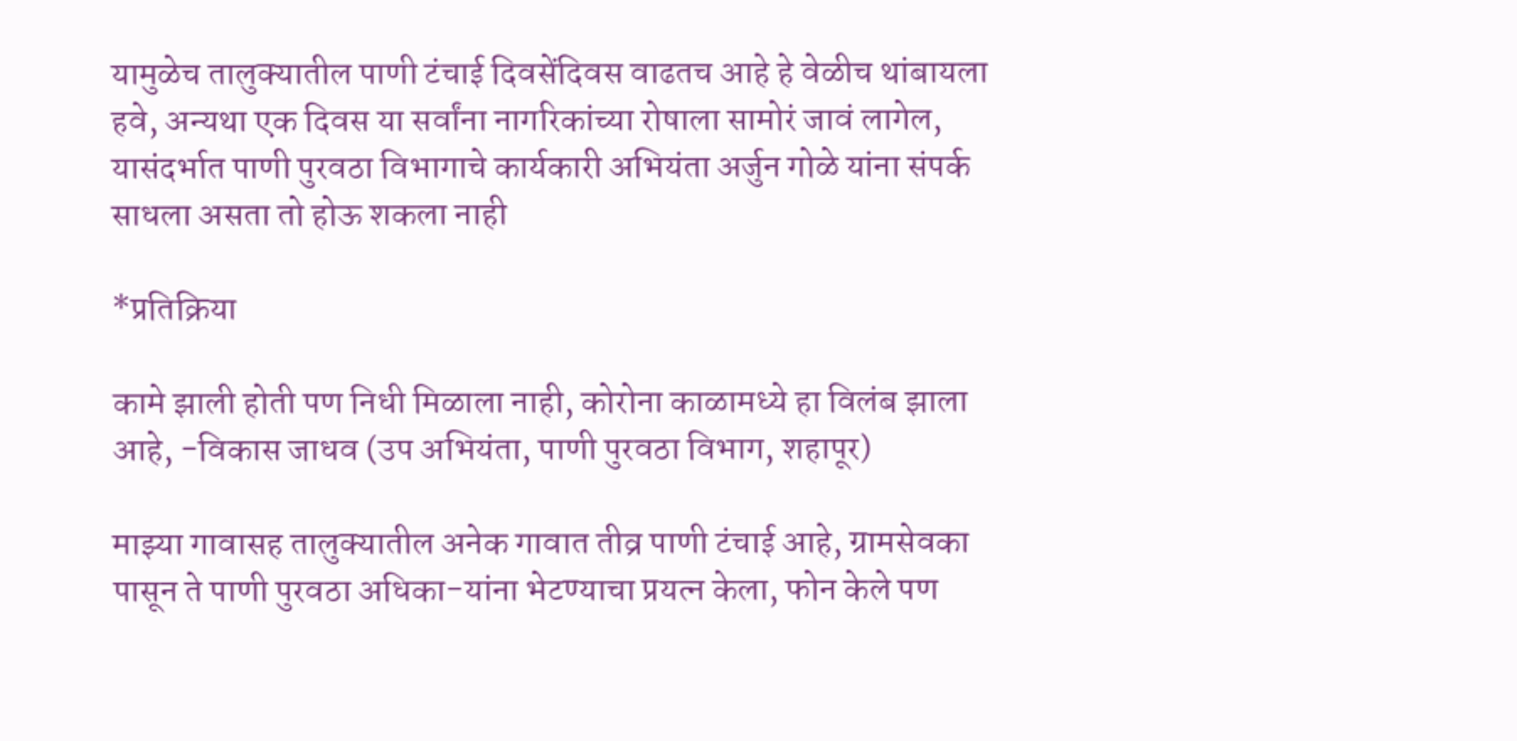यामुळेच तालुक्यातील पाणी टंचाई दिवसेंदिवस वाढतच आहे हे वेळीच थांबायला हवे, अन्यथा एक दिवस या सर्वांना नागरिकांच्या रोषाला सामोरं जावं लागेल, यासंदर्भात पाणी पुरवठा विभागाचे कार्यकारी अभियंता अर्जुन गोळे यांना संपर्क साधला असता तो होऊ शकला नाही

*प्रतिक्रिया

कामे झाली होती पण निधी मिळाला नाही, कोरोना काळामध्ये हा विलंब झाला आहे, -विकास जाधव (उप अभियंता, पाणी पुरवठा विभाग, शहापूर)

माझ्या गावासह तालुक्यातील अनेक गावात तीव्र पाणी टंचाई आहे, ग्रामसेवका पासून ते पाणी पुरवठा अधिका-यांना भेटण्याचा प्रयत्न केला, फोन केले पण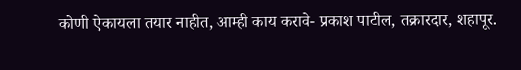कोणी ऐकायला तयार नाहीत, आम्ही काय करावे- प्रकाश पाटील, तक्रारदार, शहापूर.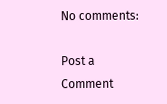No comments:

Post a Comment